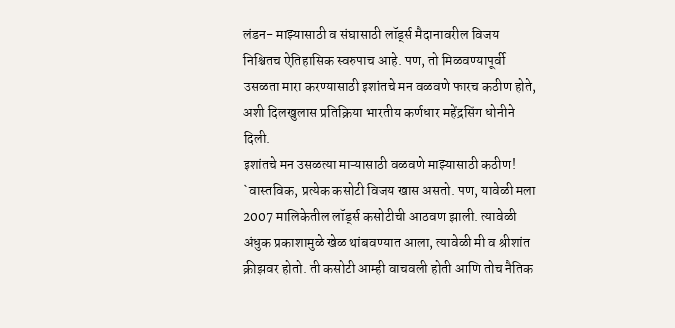लंडन- माझ्यासाठी व संघासाठी लॉर्ड्स मैदानावरील विजय निश्चितच ऐतिहासिक स्वरुपाच आहे. पण, तो मिळवण्यापूर्वी उसळता मारा करण्यासाठी इशांतचे मन वळवणे फारच कठीण होते, अशी दिलखुलास प्रतिक्रिया भारतीय कर्णधार महेंद्रसिंग धोनीने दिली.
इशांतचे मन उसळत्या माऱ्यासाठी वळवणे माझ्यासाठी कठीण!
`वास्तविक, प्रत्येक कसोटी विजय खास असतो. पण, यावेळी मला 2007 मालिकेतील लॉर्ड्स कसोटीची आठवण झाली. त्यावेळी अंधुक प्रकाशामुळे खेळ थांबवण्यात आला, त्यावेळी मी व श्रीशांत क्रीझवर होतो. ती कसोटी आम्ही वाचवली होती आणि तोच नैतिक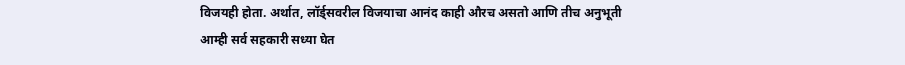विजयही होता. अर्थात, लॉर्ड्सवरील विजयाचा आनंद काही औरच असतो आणि तीच अनुभूती आम्ही सर्व सहकारी सध्या घेत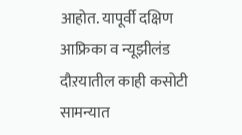आहोत. यापूर्वी दक्षिण आफ्रिका व न्यूझीलंड दौऱयातील काही कसोटी सामन्यात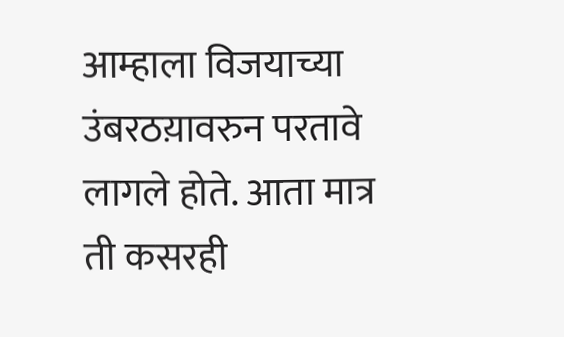आम्हाला विजयाच्या उंबरठय़ावरुन परतावे लागले होते. आता मात्र ती कसरही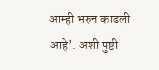आम्ही भरुन काढली आहे’. अशी पुष्टी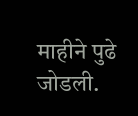माहीने पुढे जोडली.